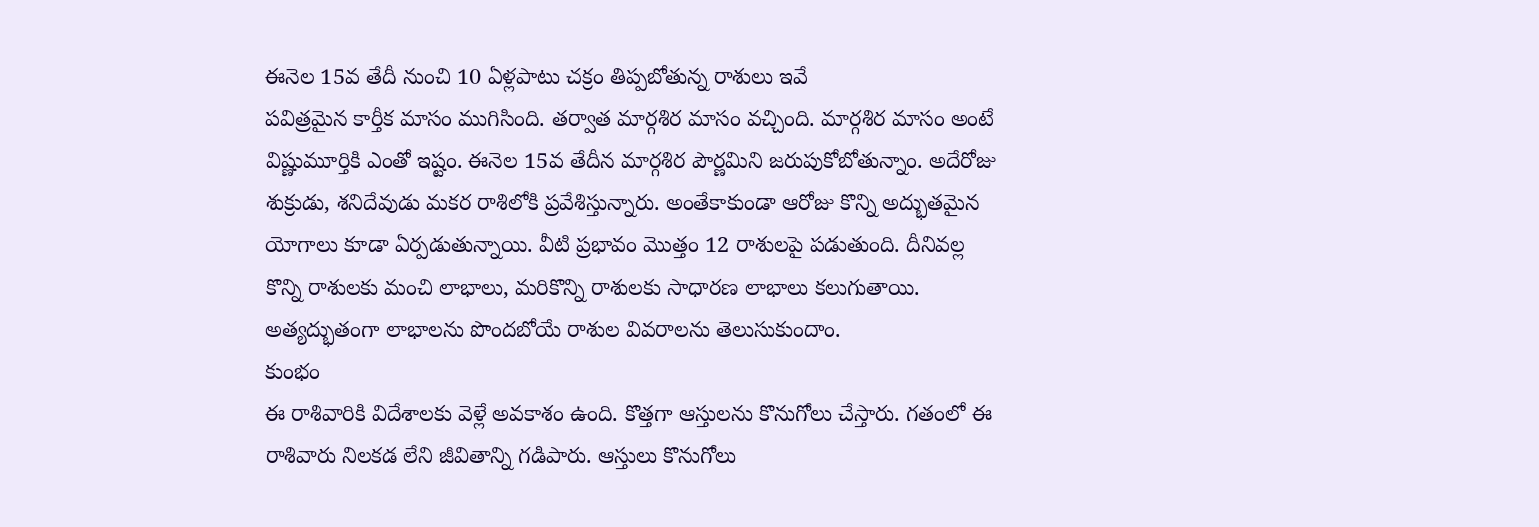ఈనెల 15వ తేదీ నుంచి 10 ఏళ్లపాటు చక్రం తిప్పబోతున్న రాశులు ఇవే
పవిత్రమైన కార్తీక మాసం ముగిసింది. తర్వాత మార్గశిర మాసం వచ్చింది. మార్గశిర మాసం అంటే విష్ణుమూర్తికి ఎంతో ఇష్టం. ఈనెల 15వ తేదీన మార్గశిర పౌర్ణమిని జరుపుకోబోతున్నాం. అదేరోజు శుక్రుడు, శనిదేవుడు మకర రాశిలోకి ప్రవేశిస్తున్నారు. అంతేకాకుండా ఆరోజు కొన్ని అద్భుతమైన యోగాలు కూడా ఏర్పడుతున్నాయి. వీటి ప్రభావం మొత్తం 12 రాశులపై పడుతుంది. దీనివల్ల కొన్ని రాశులకు మంచి లాభాలు, మరికొన్ని రాశులకు సాధారణ లాభాలు కలుగుతాయి. అత్యద్భుతంగా లాభాలను పొందబోయే రాశుల వివరాలను తెలుసుకుందాం.
కుంభం
ఈ రాశివారికి విదేశాలకు వెళ్లే అవకాశం ఉంది. కొత్తగా ఆస్తులను కొనుగోలు చేస్తారు. గతంలో ఈ రాశివారు నిలకడ లేని జీవితాన్ని గడిపారు. ఆస్తులు కొనుగోలు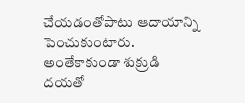చేయడంతోపాటు ఆదాయాన్ని పెంచుకుంటారు. అంతేకాకుండా శుక్రుడి దయతో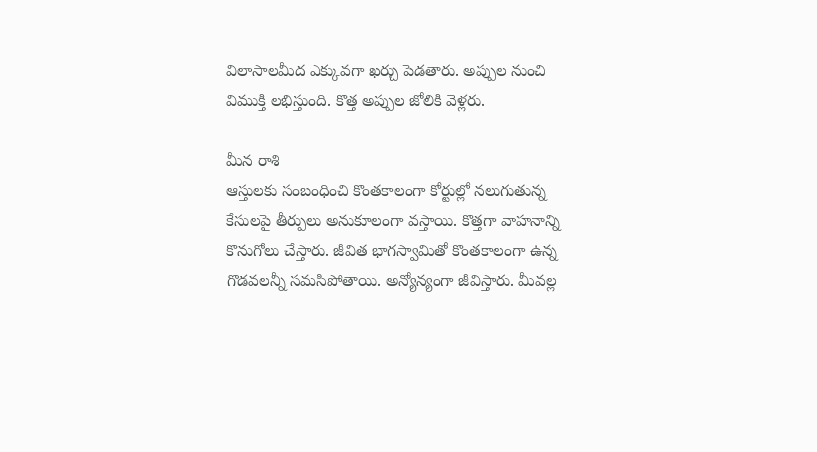విలాసాలమీద ఎక్కువగా ఖర్చు పెడతారు. అప్పుల నుంచి విముక్తి లభిస్తుంది. కొత్త అప్పుల జోలికి వెళ్లరు.

మీన రాశి
ఆస్తులకు సంబంధించి కొంతకాలంగా కోర్టుల్లో నలుగుతున్న కేసులపై తీర్పులు అనుకూలంగా వస్తాయి. కొత్తగా వాహనాన్ని కొనుగోలు చేస్తారు. జీవిత భాగస్వామితో కొంతకాలంగా ఉన్న గొడవలన్నీ సమసిపోతాయి. అన్యోన్యంగా జీవిస్తారు. మీవల్ల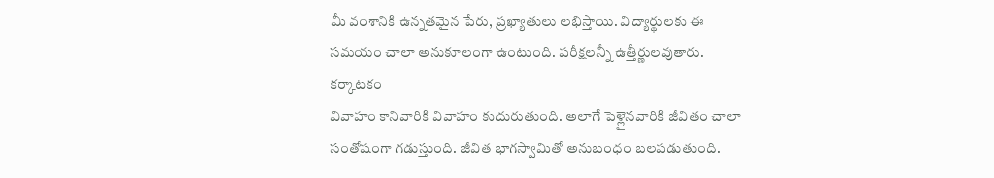మీ వంశానికి ఉన్నతమైన పేరు, ప్రఖ్యాతులు లభిస్తాయి. విద్యార్థులకు ఈ సమయం చాలా అనుకూలంగా ఉంటుంది. పరీక్షలన్నీ ఉత్తీర్ణులవుతారు.
కర్కాటకం
వివాహం కానివారికి వివాహం కుదురుతుంది. అలాగే పెళ్లైనవారికి జీవితం చాలా సంతోషంగా గడుస్తుంది. జీవిత భాగస్వామితో అనుబంధం బలపడుతుంది.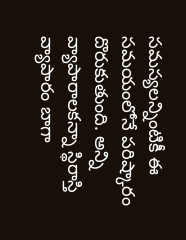సమస్యలన్నింటికీ ఈ సమయంలోనే పరిష్కారం దొరుకుతుంది. అన్ని వ్యాపారాలకన్నా స్థిరాస్తి వ్యాపారం బాగా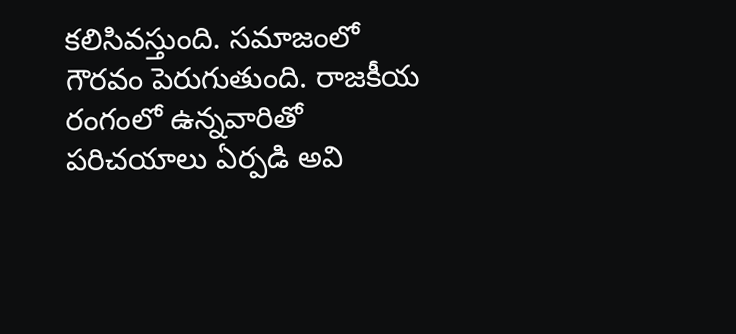కలిసివస్తుంది. సమాజంలో గౌరవం పెరుగుతుంది. రాజకీయ రంగంలో ఉన్నవారితో పరిచయాలు ఏర్పడి అవి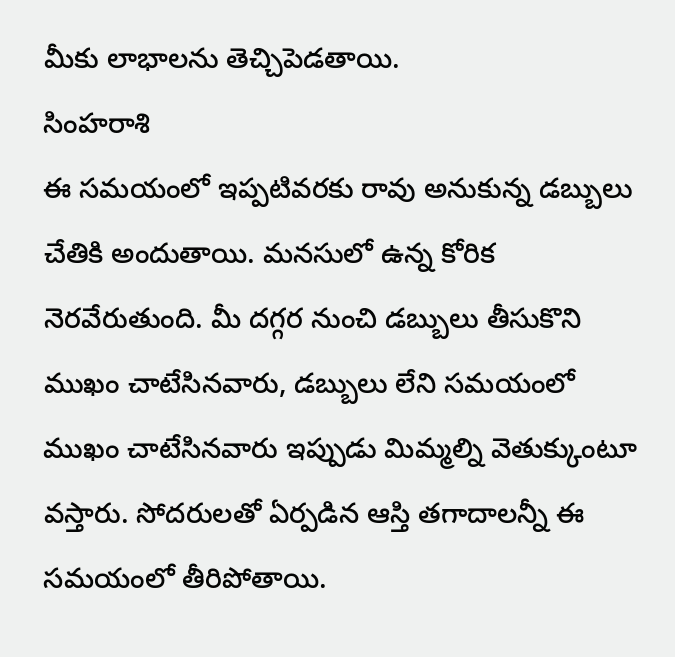మీకు లాభాలను తెచ్చిపెడతాయి.
సింహరాశి
ఈ సమయంలో ఇప్పటివరకు రావు అనుకున్న డబ్బులు చేతికి అందుతాయి. మనసులో ఉన్న కోరిక నెరవేరుతుంది. మీ దగ్గర నుంచి డబ్బులు తీసుకొని ముఖం చాటేసినవారు, డబ్బులు లేని సమయంలో ముఖం చాటేసినవారు ఇప్పుడు మిమ్మల్ని వెతుక్కుంటూ వస్తారు. సోదరులతో ఏర్పడిన ఆస్తి తగాదాలన్నీ ఈ సమయంలో తీరిపోతాయి.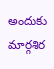అందుకు మార్గశిర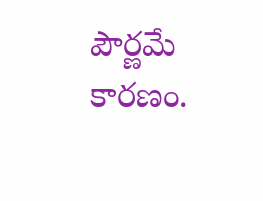పౌర్ణమే కారణం.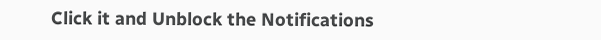Click it and Unblock the Notifications